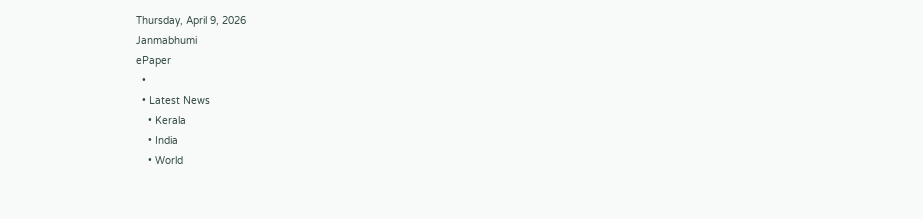Thursday, April 9, 2026
Janmabhumi
ePaper
  •
  • Latest News
    • Kerala
    • India
    • World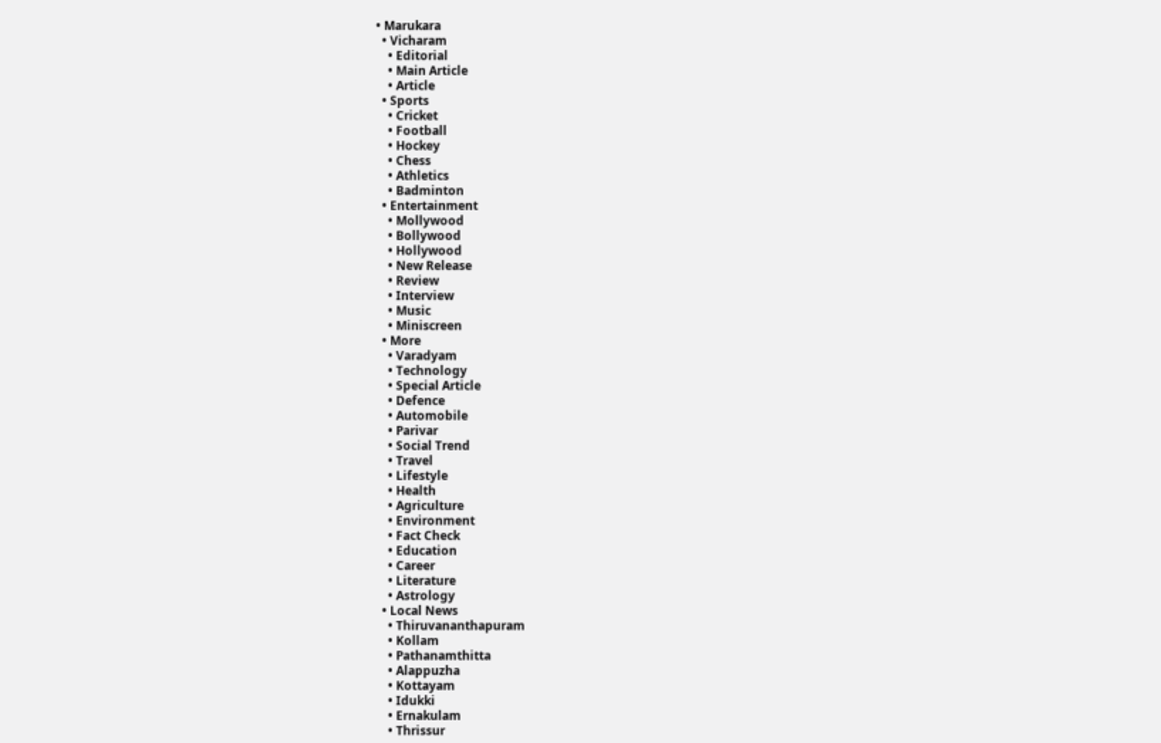• Marukara
  • Vicharam
    • Editorial
    • Main Article
    • Article
  • Sports
    • Cricket
    • Football
    • Hockey
    • Chess
    • Athletics
    • Badminton
  • Entertainment
    • Mollywood
    • Bollywood
    • Hollywood
    • New Release
    • Review
    • Interview
    • Music
    • Miniscreen
  • More
    • Varadyam
    • Technology
    • Special Article
    • Defence
    • Automobile
    • Parivar
    • Social Trend
    • Travel
    • Lifestyle
    • Health
    • Agriculture
    • Environment
    • Fact Check
    • Education
    • Career
    • Literature
    • Astrology
  • Local News
    • Thiruvananthapuram
    • Kollam
    • Pathanamthitta
    • Alappuzha
    • Kottayam
    • Idukki
    • Ernakulam
    • Thrissur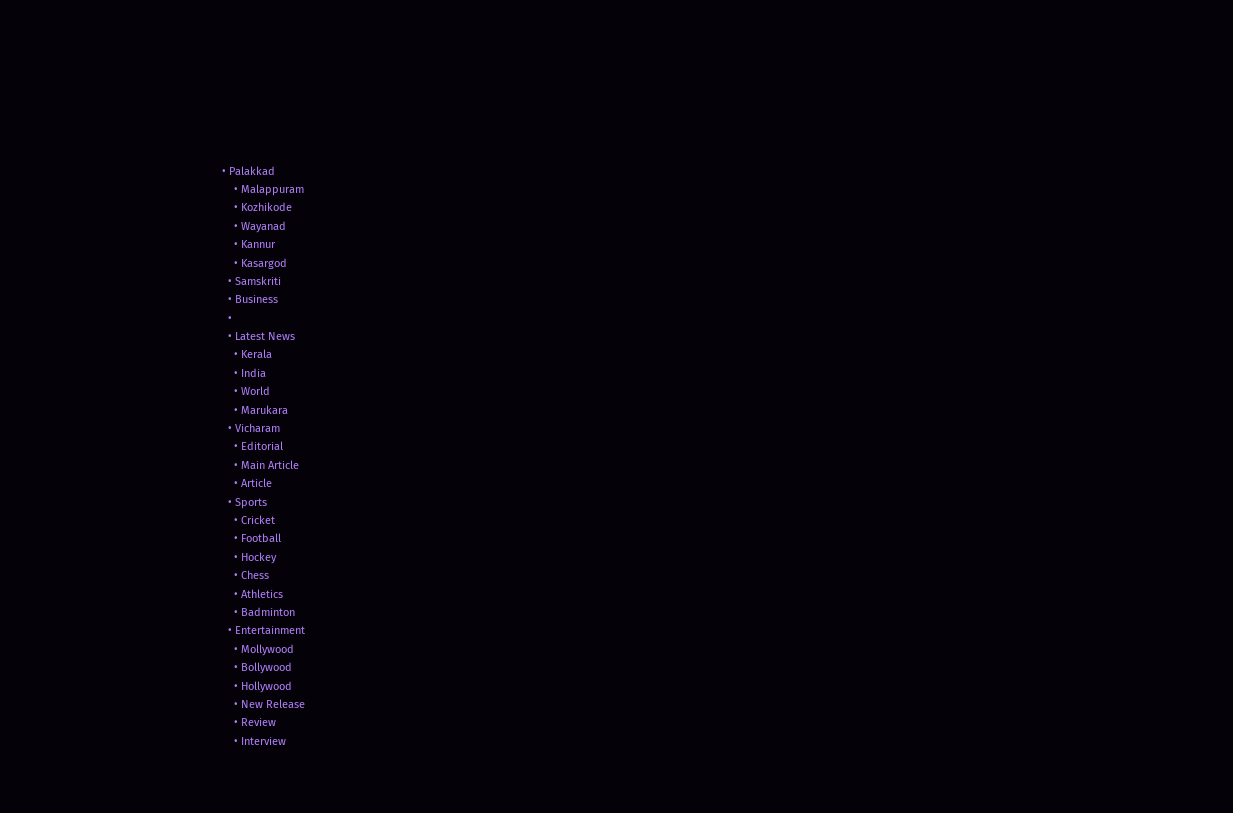• Palakkad
    • Malappuram
    • Kozhikode
    • Wayanad
    • Kannur
    • Kasargod
  • Samskriti
  • Business
  •
  • Latest News
    • Kerala
    • India
    • World
    • Marukara
  • Vicharam
    • Editorial
    • Main Article
    • Article
  • Sports
    • Cricket
    • Football
    • Hockey
    • Chess
    • Athletics
    • Badminton
  • Entertainment
    • Mollywood
    • Bollywood
    • Hollywood
    • New Release
    • Review
    • Interview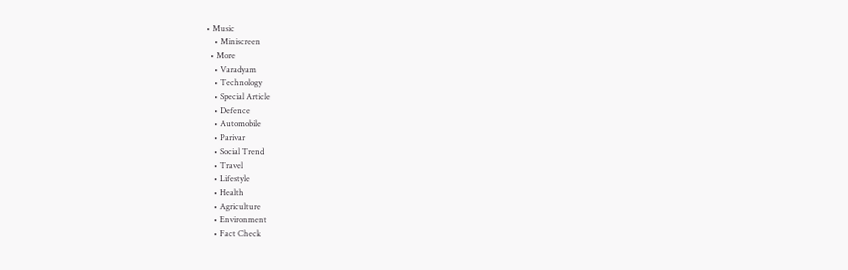• Music
    • Miniscreen
  • More
    • Varadyam
    • Technology
    • Special Article
    • Defence
    • Automobile
    • Parivar
    • Social Trend
    • Travel
    • Lifestyle
    • Health
    • Agriculture
    • Environment
    • Fact Check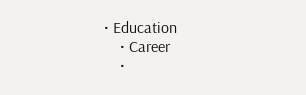• Education
    • Career
    •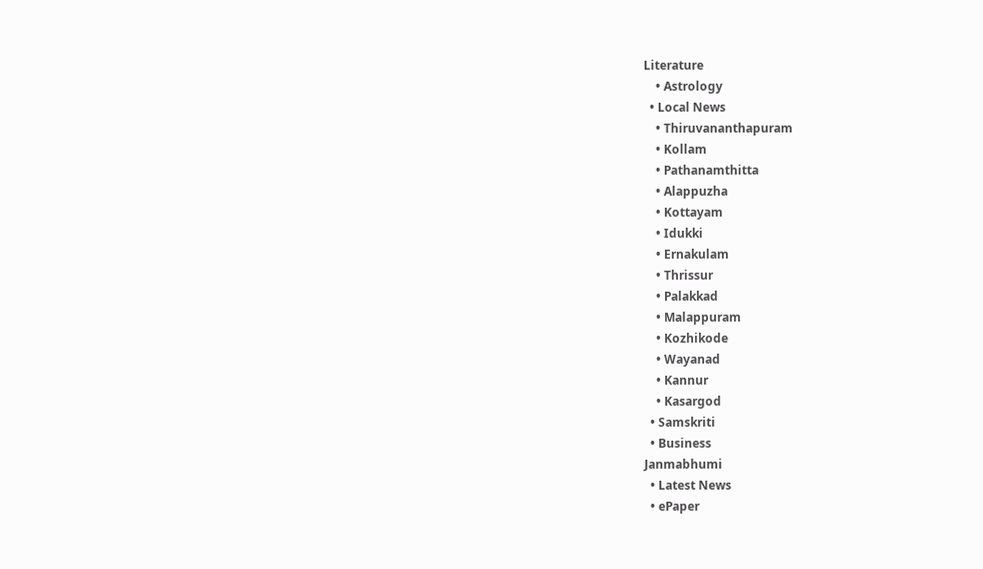Literature
    • Astrology
  • Local News
    • Thiruvananthapuram
    • Kollam
    • Pathanamthitta
    • Alappuzha
    • Kottayam
    • Idukki
    • Ernakulam
    • Thrissur
    • Palakkad
    • Malappuram
    • Kozhikode
    • Wayanad
    • Kannur
    • Kasargod
  • Samskriti
  • Business
Janmabhumi
  • Latest News
  • ePaper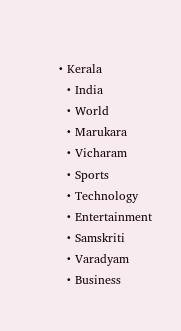• Kerala
  • India
  • World
  • Marukara
  • Vicharam
  • Sports
  • Technology
  • Entertainment
  • Samskriti
  • Varadyam
  • Business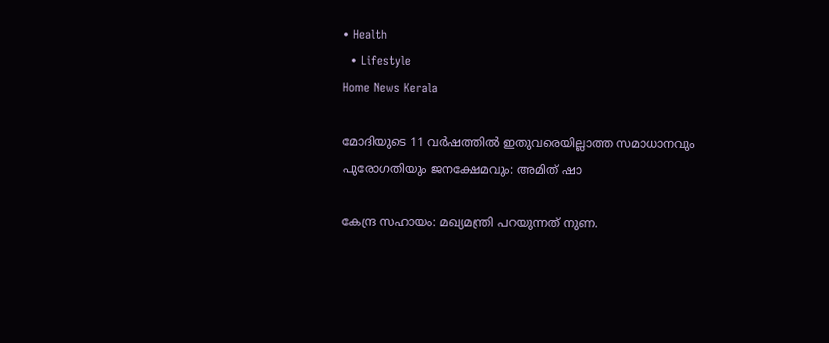• Health
  • Lifestyle
Home News Kerala

മോദിയുടെ 11 വര്‍ഷത്തില്‍ ഇതുവരെയില്ലാത്ത സമാധാനവും പുരോഗതിയും ജനക്ഷേമവും: അമിത് ഷാ

കേന്ദ്ര സഹായം: മഖ്യമന്ത്രി പറയുന്നത് നുണ.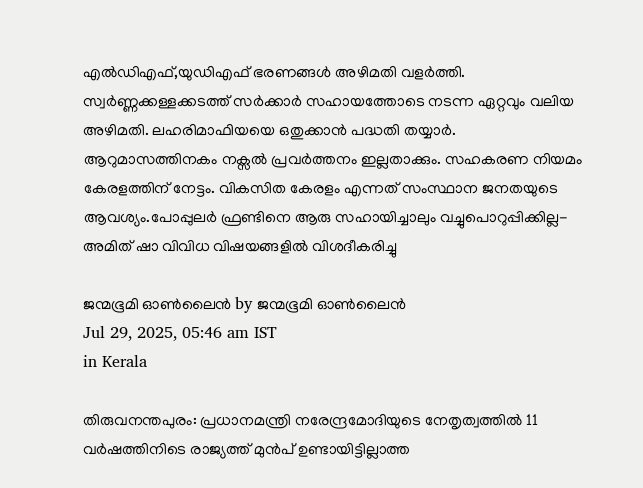എല്‍ഡിഎഫ്,യുഡിഎഫ് ഭരണങ്ങള്‍ അഴിമതി വളര്‍ത്തി. സ്വര്‍ണ്ണക്കള്ളക്കടത്ത് സര്‍ക്കാര്‍ സഹായത്തോടെ നടന്ന ഏറ്റവും വലിയ അഴിമതി. ലഹരിമാഫിയയെ ഒതുക്കാന്‍ പദ്ധതി തയ്യാര്‍. ആറുമാസത്തിനകം നക്സല്‍ പ്രവര്‍ത്തനം ഇല്ലതാക്കും. സഹകരണ നിയമം കേരളത്തിന് നേട്ടം. വികസിത കേരളം എന്നത് സംസ്ഥാന ജനതയുടെ ആവശ്യം.പോപ്പുലര്‍ ഫ്രണ്ടിനെ ആരു സഹായിച്ചാലും വച്ചുപൊറുപ്പിക്കില്ല- അമിത് ഷാ വിവിധ വിഷയങ്ങളില്‍ വിശദീകരിച്ചു

ജന്മഭൂമി ഓണ്‍ലൈന്‍ by ജന്മഭൂമി ഓണ്‍ലൈന്‍
Jul 29, 2025, 05:46 am IST
in Kerala

തിരുവനന്തപുരം: പ്രധാനമന്ത്രി നരേന്ദ്രമോദിയുടെ നേതൃത്വത്തില്‍ 11 വര്‍ഷത്തിനിടെ രാജ്യത്ത് മുന്‍പ് ഉണ്ടായിട്ടില്ലാത്ത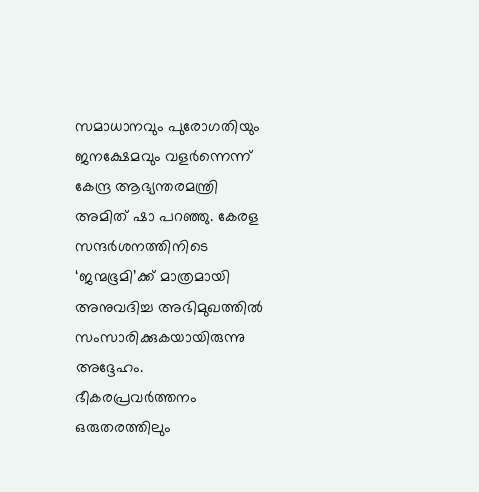സമാധാനവും പുരോഗതിയും ജനക്ഷേമവും വളര്‍ന്നെന്ന് കേന്ദ്ര ആഭ്യന്തരമന്ത്രി അമിത് ഷാ പറഞ്ഞു. കേരള സന്ദര്‍ശനത്തിനിടെ ‘ജന്മഭൂമി’ക്ക് മാത്രമായി അനുവദിച്ച അഭിമുഖത്തില്‍ സംസാരിക്കുകയായിരുന്നു അദ്ദേഹം.
ഭീകരപ്രവര്‍ത്തനം ഒരുതരത്തിലും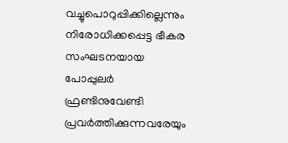വച്ചുപൊറുപ്പിക്കില്ലെന്നും നിരോധിക്കപ്പെട്ട ഭീകര സംഘടനയായ പോപ്പുലര്‍ ഫ്രണ്ടിനുവേണ്ടി പ്രവര്‍ത്തിക്കുന്നവരേയും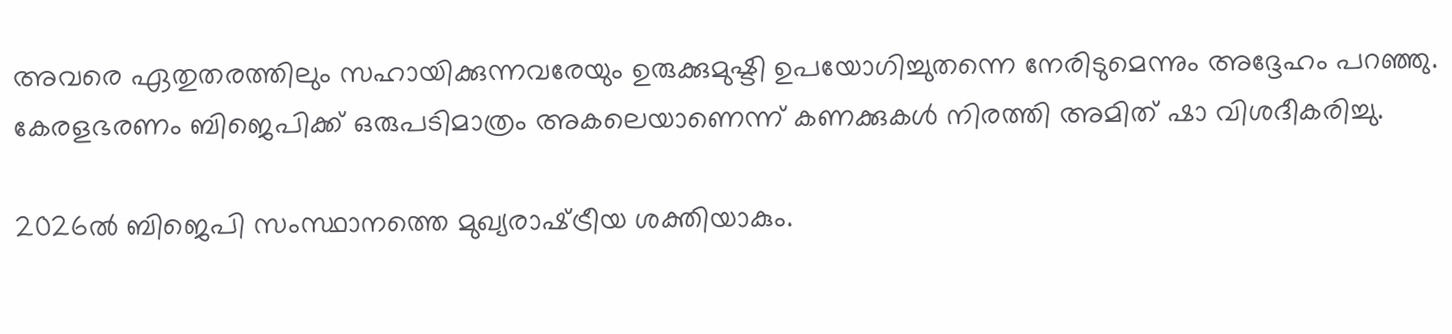അവരെ ഏതുതരത്തിലും സഹായിക്കുന്നവരേയും ഉരുക്കുമുഷ്ടി ഉപയോഗിച്ചുതന്നെ നേരിടുമെന്നും അദ്ദേഹം പറഞ്ഞു. കേരളഭരണം ബിജെപിക്ക് ഒരുപടിമാത്രം അകലെയാണെന്ന് കണക്കുകള്‍ നിരത്തി അമിത് ഷാ വിശദീകരിച്ചു.

2026ല്‍ ബിജെപി സംസ്ഥാനത്തെ മുഖ്യരാഷ്‌ട്രീയ ശക്തിയാകും.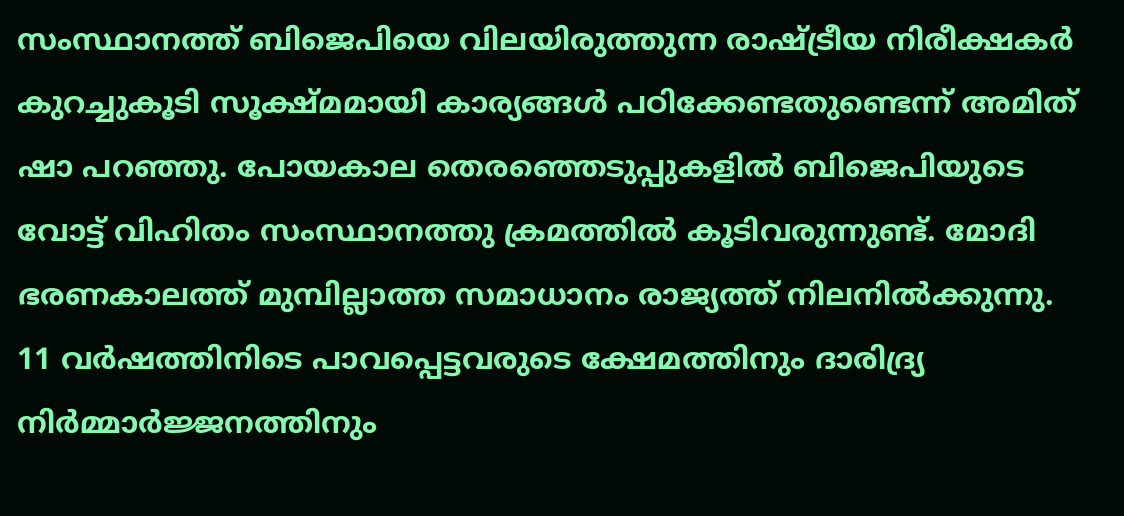സംസ്ഥാനത്ത് ബിജെപിയെ വിലയിരുത്തുന്ന രാഷ്‌ട്രീയ നിരീക്ഷകര്‍ കുറച്ചുകൂടി സൂക്ഷ്മമായി കാര്യങ്ങള്‍ പഠിക്കേണ്ടതുണ്ടെന്ന് അമിത് ഷാ പറഞ്ഞു. പോയകാല തെരഞ്ഞെടുപ്പുകളില്‍ ബിജെപിയുടെ വോട്ട് വിഹിതം സംസ്ഥാനത്തു ക്രമത്തില്‍ കൂടിവരുന്നുണ്ട്. മോദി ഭരണകാലത്ത് മുമ്പില്ലാത്ത സമാധാനം രാജ്യത്ത് നിലനില്‍ക്കുന്നു. 11 വര്‍ഷത്തിനിടെ പാവപ്പെട്ടവരുടെ ക്ഷേമത്തിനും ദാരിദ്ര്യ നിര്‍മ്മാര്‍ജ്ജനത്തിനും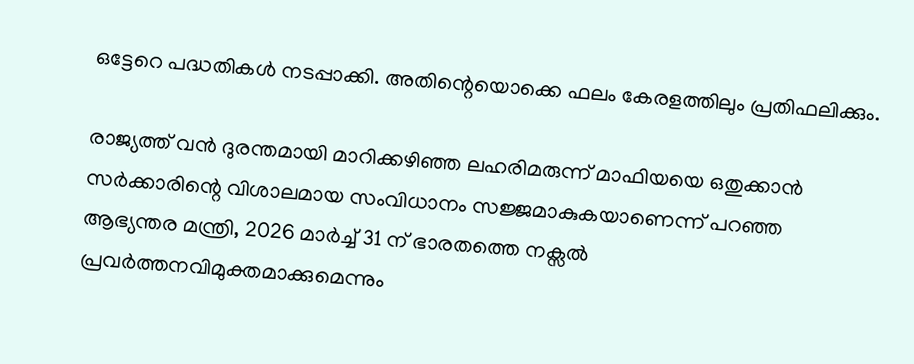ഒട്ടേറെ പദ്ധതികള്‍ നടപ്പാക്കി. അതിന്റെയൊക്കെ ഫലം കേരളത്തിലും പ്രതിഫലിക്കും.

രാജ്യത്ത് വന്‍ ദുരന്തമായി മാറിക്കഴിഞ്ഞ ലഹരിമരുന്ന് മാഫിയയെ ഒതുക്കാന്‍ സര്‍ക്കാരിന്റെ വിശാലമായ സംവിധാനം സജ്ജമാകുകയാണെന്ന് പറഞ്ഞ ആഭ്യന്തര മന്ത്രി, 2026 മാര്‍ച്ച് 31 ന് ഭാരതത്തെ നക്സല്‍ പ്രവര്‍ത്തനവിമുക്തമാക്കുമെന്നും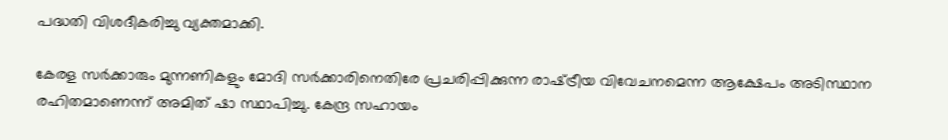പദ്ധതി വിശദീകരിച്ചു വ്യക്തമാക്കി.

കേരള സര്‍ക്കാരും മുന്നണികളും മോദി സര്‍ക്കാരിനെതിരേ പ്രചരിപ്പിക്കുന്ന രാഷ്‌ട്രീയ വിവേചനമെന്ന ആക്ഷേപം അടിസ്ഥാന രഹിതമാണെന്ന് അമിത് ഷാ സ്ഥാപിച്ചു. കേന്ദ്ര സഹായം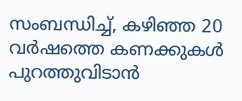സംബന്ധിച്ച്, കഴിഞ്ഞ 20 വര്‍ഷത്തെ കണക്കുകള്‍ പുറത്തുവിടാന്‍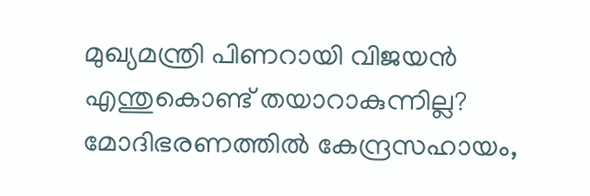മുഖ്യമന്ത്രി പിണറായി വിജയന്‍ എന്തുകൊണ്ട് തയാറാകുന്നില്ല? മോദിഭരണത്തില്‍ കേന്ദ്രസഹായം,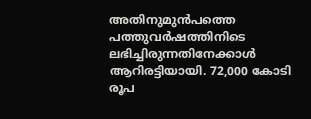അതിനുമുന്‍പത്തെ പത്തുവര്‍ഷത്തിനിടെ ലഭിച്ചിരുന്നതിനേക്കാള്‍ ആറിരട്ടിയായി. 72,000 കോടി രൂപ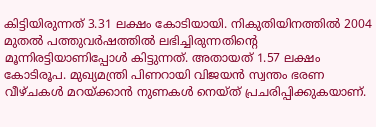കിട്ടിയിരുന്നത് 3.31 ലക്ഷം കോടിയായി. നികുതിയിനത്തില്‍ 2004 മുതല്‍ പത്തുവര്‍ഷത്തില്‍ ലഭിച്ചിരുന്നതിന്റെ മൂന്നിരട്ടിയാണിപ്പോള്‍ കിട്ടുന്നത്. അതായത് 1.57 ലക്ഷം കോടിരൂപ. മുഖ്യമന്ത്രി പിണറായി വിജയന്‍ സ്വന്തം ഭരണ വീഴ്ചകള്‍ മറയ്‌ക്കാന്‍ നുണകള്‍ നെയ്ത് പ്രചരിപ്പിക്കുകയാണ്.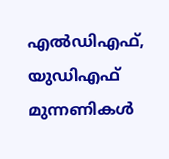എല്‍ഡിഎഫ്, യുഡിഎഫ് മുന്നണികള്‍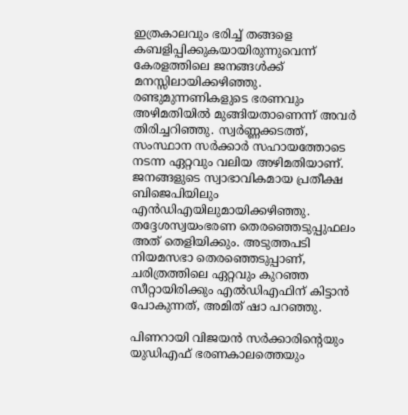ഇത്രകാലവും ഭരിച്ച് തങ്ങളെ കബളിപ്പിക്കുകയായിരുന്നുവെന്ന് കേരളത്തിലെ ജനങ്ങള്‍ക്ക് മനസ്സിലായിക്കഴിഞ്ഞു. രണ്ടുമുന്നണികളുടെ ഭരണവും അഴിമതിയില്‍ മുങ്ങിയതാണെന്ന് അവര്‍ തിരിച്ചറിഞ്ഞു. സ്വര്‍ണ്ണക്കടത്ത്, സംസ്ഥാന സര്‍ക്കാര്‍ സഹായത്തോടെ നടന്ന ഏറ്റവും വലിയ അഴിമതിയാണ്. ജനങ്ങളുടെ സ്വാഭാവികമായ പ്രതീക്ഷ ബിജെപിയിലും എന്‍ഡിഎയിലുമായിക്കഴിഞ്ഞു. തദ്ദേശസ്വയംഭരണ തെരഞ്ഞെടുപ്പുഫലം അത് തെളിയിക്കും. അടുത്തപടി നിയമസഭാ തെരഞ്ഞെടുപ്പാണ്, ചരിത്രത്തിലെ ഏറ്റവും കുറഞ്ഞ സീറ്റായിരിക്കും എല്‍ഡിഎഫിന് കിട്ടാന്‍ പോകുന്നത്, അമിത് ഷാ പറഞ്ഞു.

പിണറായി വിജയന്‍ സര്‍ക്കാരിന്റെയും യുഡിഎഫ് ഭരണകാലത്തെയും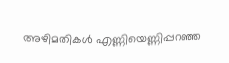അഴിമതികള്‍ എണ്ണിയെണ്ണിപ്പറഞ്ഞ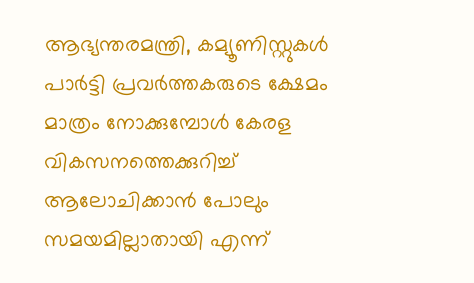ആഭ്യന്തരമന്ത്രി, കമ്യൂണിസ്റ്റുകള്‍ പാര്‍ട്ടി പ്രവര്‍ത്തകരുടെ ക്ഷേമം മാത്രം നോക്കുമ്പോള്‍ കേരള വികസനത്തെക്കുറിച്ച് ആലോചിക്കാന്‍ പോലും സമയമില്ലാതായി എന്ന്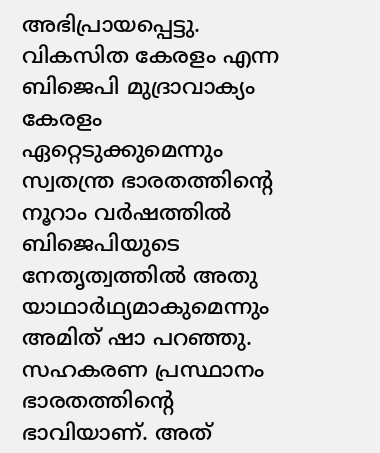അഭിപ്രായപ്പെട്ടു. വികസിത കേരളം എന്ന ബിജെപി മുദ്രാവാക്യം കേരളം ഏറ്റെടുക്കുമെന്നും സ്വതന്ത്ര ഭാരതത്തിന്റെ നൂറാം വര്‍ഷത്തില്‍ ബിജെപിയുടെ നേതൃത്വത്തില്‍ അതു യാഥാര്‍ഥ്യമാകുമെന്നും അമിത് ഷാ പറഞ്ഞു.
സഹകരണ പ്രസ്ഥാനം ഭാരതത്തിന്റെ ഭാവിയാണ്. അത്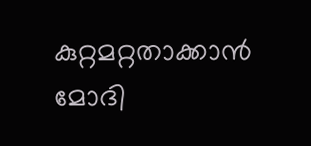കുറ്റമറ്റതാക്കാന്‍ മോദി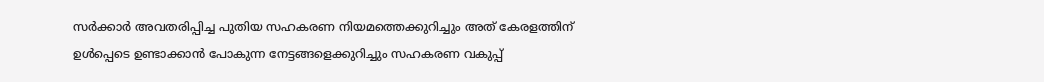സര്‍ക്കാര്‍ അവതരിപ്പിച്ച പുതിയ സഹകരണ നിയമത്തെക്കുറിച്ചും അത് കേരളത്തിന് ഉള്‍പ്പെടെ ഉണ്ടാക്കാന്‍ പോകുന്ന നേട്ടങ്ങളെക്കുറിച്ചും സഹകരണ വകുപ്പ്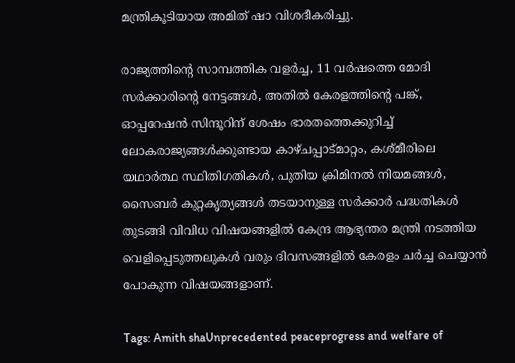മന്ത്രികൂടിയായ അമിത് ഷാ വിശദീകരിച്ചു.

രാജ്യത്തിന്റെ സാമ്പത്തിക വളര്‍ച്ച, 11 വര്‍ഷത്തെ മോദി സര്‍ക്കാരിന്റെ നേട്ടങ്ങള്‍, അതില്‍ കേരളത്തിന്റെ പങ്ക്, ഓപ്പറേഷന്‍ സിന്ദൂറിന് ശേഷം ഭാരതത്തെക്കുറിച്ച് ലോകരാജ്യങ്ങള്‍ക്കുണ്ടായ കാഴ്ചപ്പാട്മാറ്റം, കശ്മീരിലെ യഥാര്‍ത്ഥ സ്ഥിതിഗതികള്‍, പുതിയ ക്രിമിനല്‍ നിയമങ്ങള്‍, സൈബര്‍ കുറ്റകൃത്യങ്ങള്‍ തടയാനുള്ള സര്‍ക്കാര്‍ പദ്ധതികള്‍ തുടങ്ങി വിവിധ വിഷയങ്ങളില്‍ കേന്ദ്ര ആഭ്യന്തര മന്ത്രി നടത്തിയ വെളിപ്പെടുത്തലുകള്‍ വരും ദിവസങ്ങളില്‍ കേരളം ചര്‍ച്ച ചെയ്യാന്‍ പോകുന്ന വിഷയങ്ങളാണ്.

Tags: Amith shaUnprecedented peaceprogress and welfare of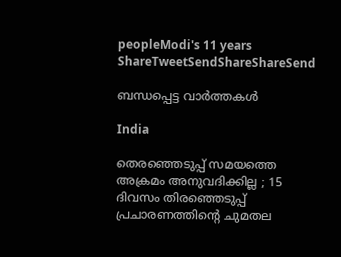peopleModi's 11 years
ShareTweetSendShareShareSend

ബന്ധപ്പെട്ട വാര്‍ത്തകള്‍

India

തെരഞ്ഞെടുപ്പ് സമയത്തെ അക്രമം അനുവദിക്കില്ല ; 15 ദിവസം തിരഞ്ഞെടുപ്പ് പ്രചാരണത്തിന്റെ ചുമതല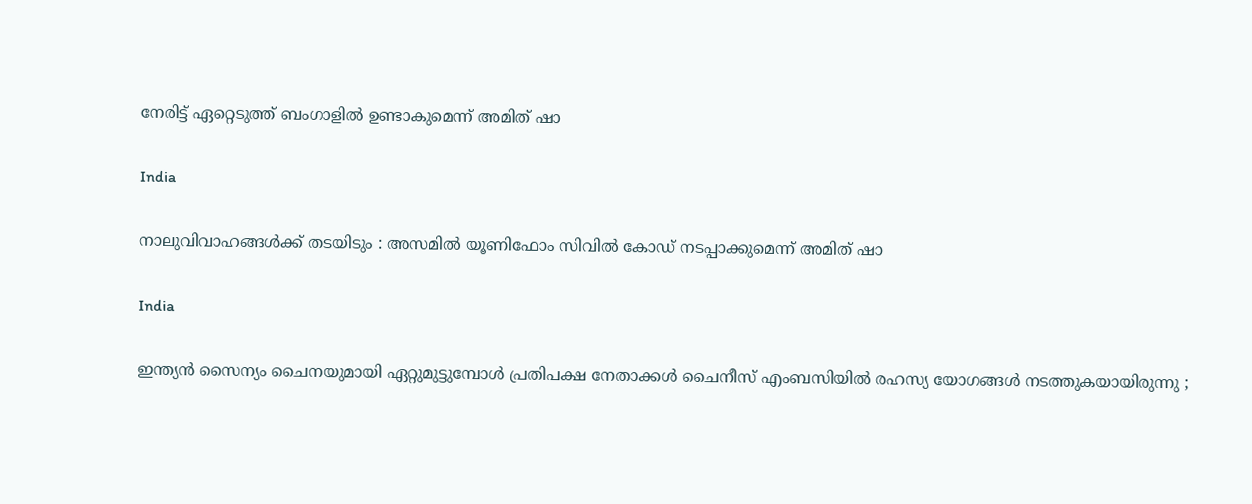നേരിട്ട് ഏറ്റെടുത്ത് ബംഗാളിൽ ഉണ്ടാകുമെന്ന് അമിത് ഷാ

India

നാലുവിവാഹങ്ങൾക്ക് തടയിടും : അസമിൽ യൂണിഫോം സിവിൽ കോഡ് നടപ്പാക്കുമെന്ന് അമിത് ഷാ

India

ഇന്ത്യൻ സൈന്യം ചൈനയുമായി ഏറ്റുമുട്ടുമ്പോൾ പ്രതിപക്ഷ നേതാക്കൾ ചൈനീസ് എംബസിയിൽ രഹസ്യ യോഗങ്ങൾ നടത്തുകയായിരുന്നു ;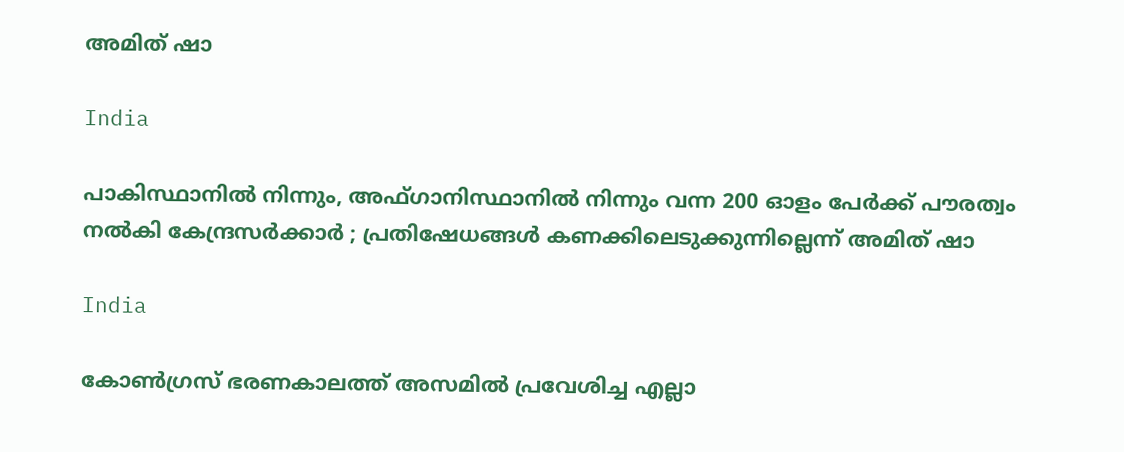അമിത് ഷാ

India

പാകിസ്ഥാനിൽ നിന്നും, അഫ്ഗാനിസ്ഥാനിൽ നിന്നും വന്ന 200 ഓളം പേർക്ക് പൗരത്വം നൽകി കേന്ദ്രസർക്കാർ ; പ്രതിഷേധങ്ങൾ കണക്കിലെടുക്കുന്നില്ലെന്ന് അമിത് ഷാ

India

കോൺഗ്രസ് ഭരണകാലത്ത് അസമിൽ പ്രവേശിച്ച എല്ലാ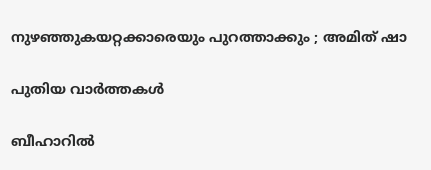നുഴഞ്ഞുകയറ്റക്കാരെയും പുറത്താക്കും ; അമിത് ഷാ

പുതിയ വാര്‍ത്തകള്‍

ബീഹാറില്‍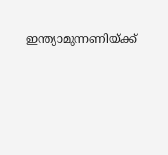ഇന്ത്യാമുന്നണിയ്ക്ക്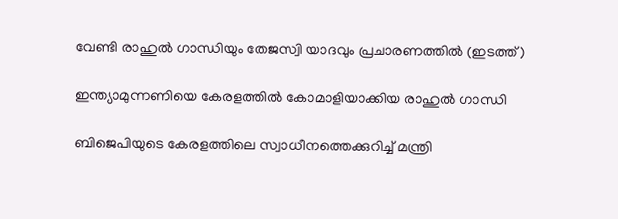വേണ്ടി രാഹുല്‍ ഗാന്ധിയും തേജസ്വി യാദവും പ്രചാരണത്തില്‍ (ഇടത്ത്)

ഇന്ത്യാമുന്നണിയെ കേരളത്തില്‍ കോമാളിയാക്കിയ രാഹുല്‍ ഗാന്ധി

ബിജെപിയുടെ കേരളത്തിലെ സ്വാധീനത്തെക്കുറിച്ച് മന്ത്രി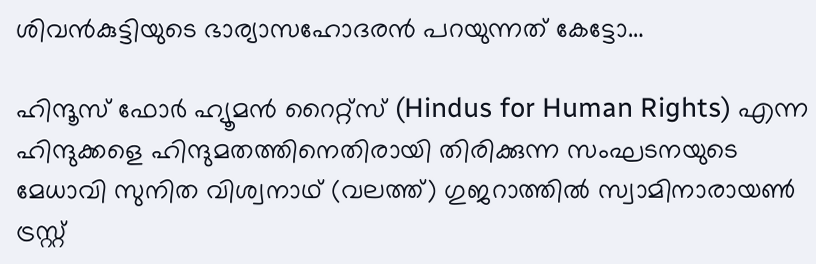ശിവന്‍കുട്ടിയുടെ ഭാര്യാസഹോദരന്‍ പറയുന്നത് കേട്ടോ…

ഹിന്ദൂസ് ഫോര്‍ ഹ്യൂമന്‍ റൈറ്റ്സ് (Hindus for Human Rights) എന്ന ഹിന്ദുക്കളെ ഹിന്ദുമതത്തിനെതിരായി തിരിക്കുന്ന സംഘടനയുടെ മേധാവി സുനിത വിശ്വനാഥ് (വലത്ത്) ഗുജറാത്തില്‍ സ്വാമിനാരായണ്‍ ട്രസ്റ്റ്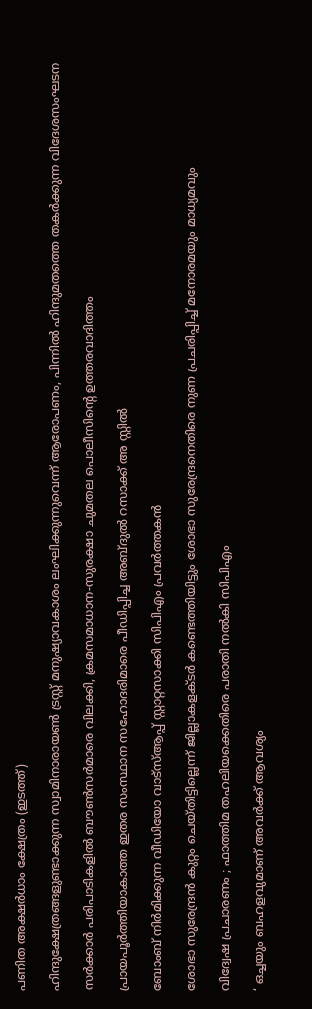പണിത അക്ഷര്‍ധാം ക്ഷേത്രം (ഇടത്ത്)

ഹിന്ദുക്ഷേത്രങ്ങളുണ്ടാക്കുന്ന സ്വാമിനാരായണ്‍ ട്രസ്റ്റ് മനുഷ്യാവകാശം ലംഘിക്കുന്നുവെന്ന് ആരോപണം, പിന്നില്‍ ഹിന്ദുമതത്തെ തകര്‍ക്കുന്ന വിദേശസംഘടന

സര്‍ക്കാര്‍ പരിപാടികളില്‍ ബൗണ്‍സര്‍മാരെ വിലക്കി, ക്രമസമാധാന-സുരക്ഷാ ചുമതല പൊലീസിന്റെ ഉത്തരവാദിത്തം

പ്രായപൂര്‍ത്തിയാകാത്ത ഇതര സംസ്ഥാന സഹോദരിമാരെ പീഡിപ്പിച്ച അബ്ദുല്‍ റസാക്ക് അ സ്റ്റില്‍

ബോംബ് നിര്‍മിക്കുന്ന വീഡിയോ വാട്‌സ്ആപ്പ് സ്റ്റാറ്റസാക്കി സിപിഎം പ്രവര്‍ത്തകന്‍

ശോഭാ സുരേന്ദ്രന്‍ കുറ്റം ചെയ്തിട്ടില്ലെന്ന് ജില്ലാകളക്ടര്‍ കണ്ടെത്തിയിട്ടും ശോഭാ സുരേന്ദ്രനെതിരെ നുണ പ്രചരിപ്പിച്ച് മനോരമയും മാധ്യമവും

വിദ്വേഷ പ്രചാരണം ; ഫാത്തിമ തഹലിയക്കെതിരെ പരാതി നല്‍കി സിപിഎം

‘ ഒച്ചയും ബഹളവുമാണ് അവർക്ക് ആവശ്യം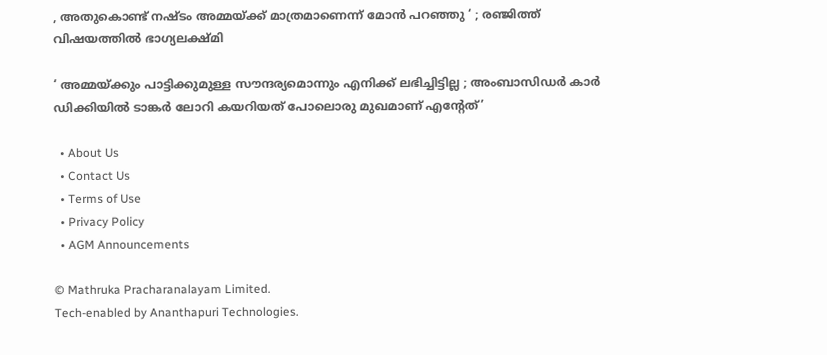, അതുകൊണ്ട് നഷ്ടം അമ്മയ്‌ക്ക് മാത്രമാണെന്ന് മോൻ പറഞ്ഞു ‘ ; രഞ്ജിത്ത് വിഷയത്തിൽ ഭാഗ്യലക്ഷ്മി

‘ അമ്മയ്‌ക്കും പാട്ടിക്കുമുള്ള സൗന്ദര്യമൊന്നും എനിക്ക് ലഭിച്ചിട്ടില്ല ; അംബാസിഡർ‌ കാർ ഡിക്കിയിൽ ടാങ്കർ ലോറി കയറിയത് പോലൊരു മുഖമാണ് എന്റേത്’

  • About Us
  • Contact Us
  • Terms of Use
  • Privacy Policy
  • AGM Announcements

© Mathruka Pracharanalayam Limited.
Tech-enabled by Ananthapuri Technologies.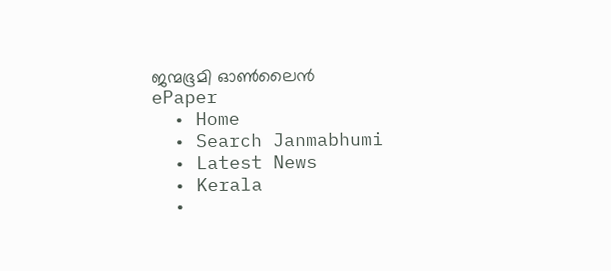ജന്മഭൂമി ഓണ്‍ലൈന്‍
ePaper
  • Home
  • Search Janmabhumi
  • Latest News
  • Kerala
  •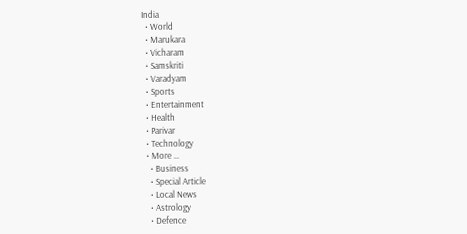India
  • World
  • Marukara
  • Vicharam
  • Samskriti
  • Varadyam
  • Sports
  • Entertainment
  • Health
  • Parivar
  • Technology
  • More …
    • Business
    • Special Article
    • Local News
    • Astrology
    • Defence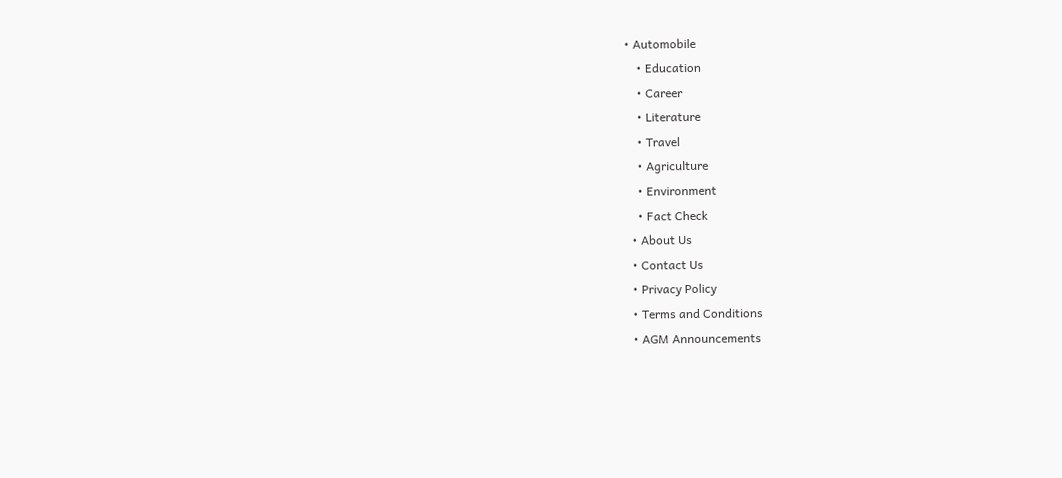• Automobile
    • Education
    • Career
    • Literature
    • Travel
    • Agriculture
    • Environment
    • Fact Check
  • About Us
  • Contact Us
  • Privacy Policy
  • Terms and Conditions
  • AGM Announcements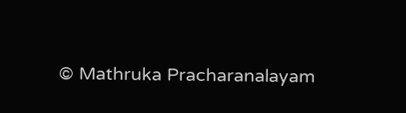© Mathruka Pracharanalayam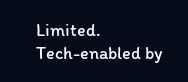Limited.
Tech-enabled by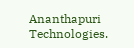Ananthapuri Technologies.